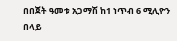በበጀት ዓመቱ አጋማሽ ከ1 ነጥብ 6 ሚሊዮን በላይ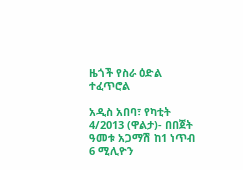ዜጎች የስራ ዕድል ተፈጥሮል

አዲስ አበባ፣ የካቲት 4/2013 (ዋልታ)- በበጀት ዓመቱ አጋማሽ ከ1 ነጥብ 6 ሚሊዮን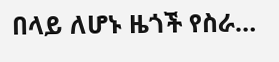በላይ ለሆኑ ዜጎች የስራ…